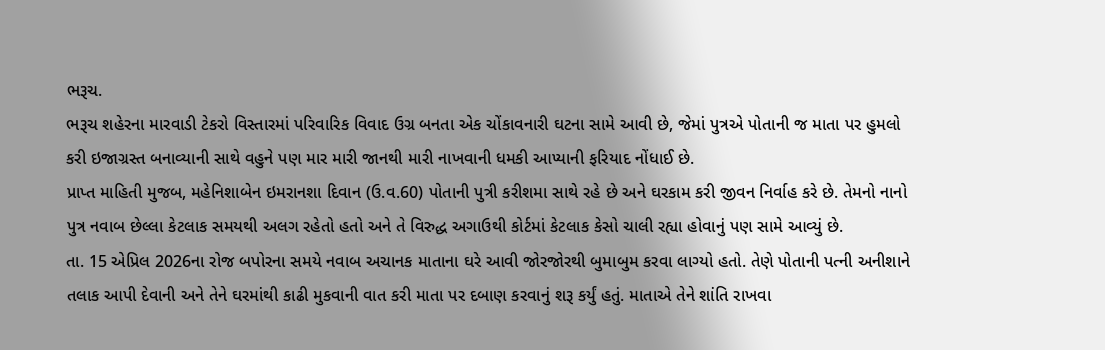ભરૂચ.
ભરૂચ શહેરના મારવાડી ટેકરો વિસ્તારમાં પરિવારિક વિવાદ ઉગ્ર બનતા એક ચોંકાવનારી ઘટના સામે આવી છે, જેમાં પુત્રએ પોતાની જ માતા પર હુમલો કરી ઇજાગ્રસ્ત બનાવ્યાની સાથે વહુને પણ માર મારી જાનથી મારી નાખવાની ધમકી આપ્યાની ફરિયાદ નોંધાઈ છે.
પ્રાપ્ત માહિતી મુજબ, મહેનિશાબેન ઇમરાનશા દિવાન (ઉ.વ.60) પોતાની પુત્રી કરીશમા સાથે રહે છે અને ઘરકામ કરી જીવન નિર્વાહ કરે છે. તેમનો નાનો પુત્ર નવાબ છેલ્લા કેટલાક સમયથી અલગ રહેતો હતો અને તે વિરુદ્ધ અગાઉથી કોર્ટમાં કેટલાક કેસો ચાલી રહ્યા હોવાનું પણ સામે આવ્યું છે.
તા. 15 એપ્રિલ 2026ના રોજ બપોરના સમયે નવાબ અચાનક માતાના ઘરે આવી જોરજોરથી બુમાબુમ કરવા લાગ્યો હતો. તેણે પોતાની પત્ની અનીશાને તલાક આપી દેવાની અને તેને ઘરમાંથી કાઢી મુકવાની વાત કરી માતા પર દબાણ કરવાનું શરૂ કર્યું હતું. માતાએ તેને શાંતિ રાખવા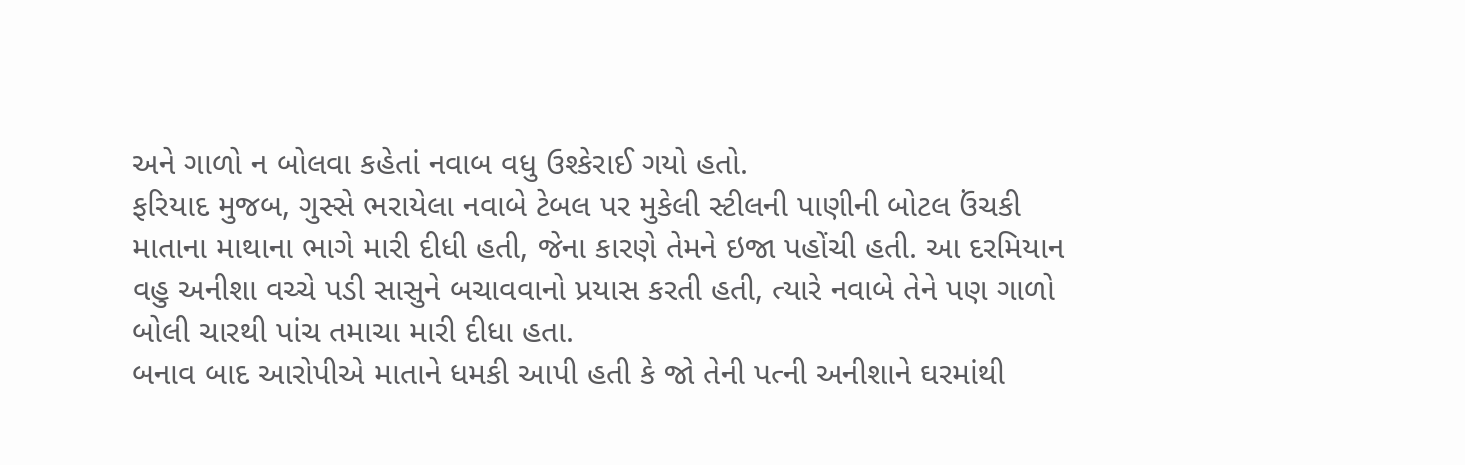અને ગાળો ન બોલવા કહેતાં નવાબ વધુ ઉશ્કેરાઈ ગયો હતો.
ફરિયાદ મુજબ, ગુસ્સે ભરાયેલા નવાબે ટેબલ પર મુકેલી સ્ટીલની પાણીની બોટલ ઉંચકી માતાના માથાના ભાગે મારી દીધી હતી, જેના કારણે તેમને ઇજા પહોંચી હતી. આ દરમિયાન વહુ અનીશા વચ્ચે પડી સાસુને બચાવવાનો પ્રયાસ કરતી હતી, ત્યારે નવાબે તેને પણ ગાળો બોલી ચારથી પાંચ તમાચા મારી દીધા હતા.
બનાવ બાદ આરોપીએ માતાને ધમકી આપી હતી કે જો તેની પત્ની અનીશાને ઘરમાંથી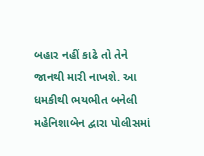બહાર નહીં કાઢે તો તેને જાનથી મારી નાખશે. આ ધમકીથી ભયભીત બનેલી મહેનિશાબેન દ્વારા પોલીસમાં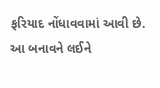ફરિયાદ નોંધાવવામાં આવી છે.
આ બનાવને લઈને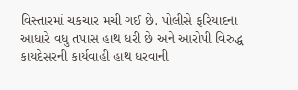વિસ્તારમાં ચકચાર મચી ગઈ છે. પોલીસે ફરિયાદના આધારે વધુ તપાસ હાથ ધરી છે અને આરોપી વિરુદ્ધ કાયદેસરની કાર્યવાહી હાથ ધરવાની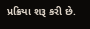પ્રક્રિયા શરૂ કરી છે.